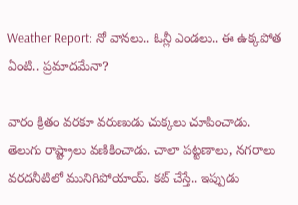Weather Report: నో వానలు.. ఓన్లీ ఎండలు.. ఈ ఉక్కపోత ఏంటి.. ప్రమాదమేనా?

వారం క్రితం వరకూ వరుణుడు చుక్కలు చూపించాడు. తెలుగు రాష్ట్రాలు వణికించాడు. చాలా పట్టణాలు, నగరాలు వరదనీటిలో మునిగిపోయాయ్. కట్‌ చేస్తే.. ఇప్పుడు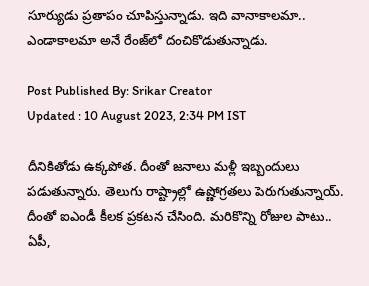సూర్యుడు ప్రతాపం చూపిస్తున్నాడు. ఇది వానాకాలమా.. ఎండాకాలమా అనే రేంజ్‌లో దంచికొడుతున్నాడు.

Post Published By: Srikar Creator
Updated : 10 August 2023, 2:34 PM IST

దీనికితోడు ఉక్కపోత. దీంతో జనాలు మళ్లీ ఇబ్బందులు పడుతున్నారు. తెలుగు రాష్ట్రాల్లో ఉష్ణోగ్రతలు పెరుగుతున్నాయ్‌. దీంతో ఐఎండీ కీలక ప్రకటన చేసింది. మరికొన్ని రోజుల పాటు.. ఏపీ,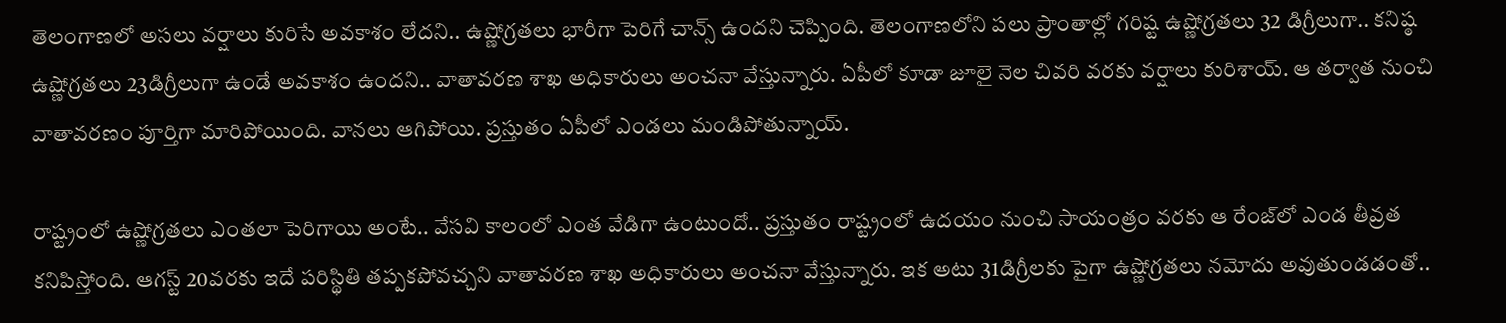తెలంగాణలో అసలు వర్షాలు కురిసే అవకాశం లేదని.. ఉష్ణోగ్రతలు భారీగా పెరిగే చాన్స్ ఉందని చెప్పింది. తెలంగాణలోని పలు ప్రాంతాల్లో గరిష్ట ఉష్ణోగ్రతలు 32 డిగ్రీలుగా.. కనిష్ఠ ఉష్ణోగ్రతలు 23డిగ్రీలుగా ఉండే అవకాశం ఉందని.. వాతావరణ శాఖ అధికారులు అంచనా వేస్తున్నారు. ఏపీలో కూడా జూలై నెల చివరి వరకు వర్షాలు కురిశాయ్. ఆ తర్వాత నుంచి వాతావరణం పూర్తిగా మారిపోయింది. వానలు ఆగిపోయి. ప్రస్తుతం ఏపీలో ఎండలు మండిపోతున్నాయ్.

రాష్ట్రంలో ఉష్ణోగ్రతలు ఎంతలా పెరిగాయి అంటే.. వేసవి కాలంలో ఎంత వేడిగా ఉంటుందో.. ప్రస్తుతం రాష్ట్రంలో ఉదయం నుంచి సాయంత్రం వరకు ఆ రేంజ్‌లో ఎండ తీవ్రత కనిపిస్తోంది. ఆగస్ట్‌ 20వరకు ఇదే పరిస్థితి తప్పకపోవచ్చని వాతావరణ శాఖ అధికారులు అంచనా వేస్తున్నారు. ఇక అటు 31డిగ్రీలకు పైగా ఉష్ణోగ్రతలు నమోదు అవుతుండడంతో..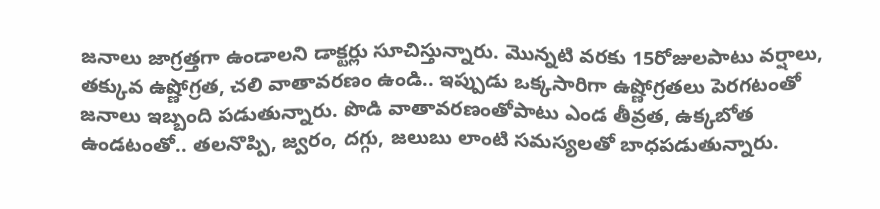జనాలు జాగ్రత్తగా ఉండాలని డాక్టర్లు సూచిస్తున్నారు. మొన్నటి వరకు 15రోజులపాటు వర్షాలు, తక్కువ ఉష్ణోగ్రత, చలి వాతావరణం ఉండి.. ఇప్పుడు ఒక్కసారిగా ఉష్ణోగ్రతలు పెరగటంతో జనాలు ఇబ్బంది పడుతున్నారు. పొడి వాతావరణంతోపాటు ఎండ తీవ్రత, ఉక్కబోత ఉండటంతో.. తలనొప్పి, జ్వరం, దగ్గు, జలుబు లాంటి సమస్యలతో బాధపడుతున్నారు.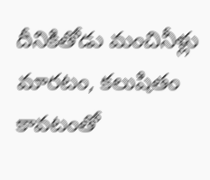దీనికితోడు మంచినీళ్లు మారటం, కలుషితం కావటంతో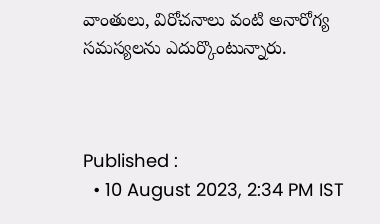వాంతులు, విరోచనాలు వంటి అనారోగ్య సమస్యలను ఎదుర్కొంటున్నారు.



Published :
  • 10 August 2023, 2:34 PM IST